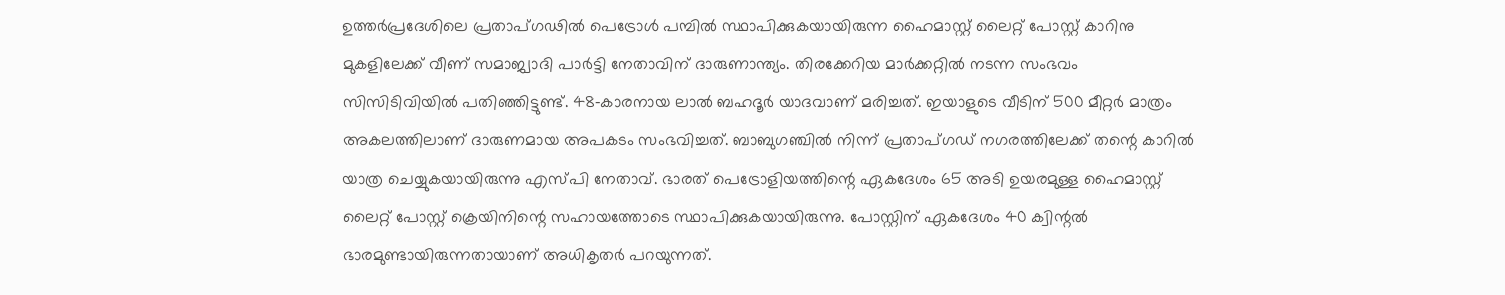ഉത്തർപ്രദേശിലെ പ്രതാപ്ഗഢിൽ പെട്രോൾ പമ്പിൽ സ്ഥാപിക്കുകയായിരുന്ന ഹൈമാസ്റ്റ് ലൈറ്റ് പോസ്റ്റ് കാറിനു മുകളിലേക്ക് വീണ് സമാജ്വാദി പാർട്ടി നേതാവിന് ദാരുണാന്ത്യം. തിരക്കേറിയ മാർക്കറ്റിൽ നടന്ന സംഭവം സിസിടിവിയിൽ പതിഞ്ഞിട്ടുണ്ട്. 48‑കാരനായ ലാൽ ബഹദൂർ യാദവാണ് മരിച്ചത്. ഇയാളുടെ വീടിന് 500 മീറ്റർ മാത്രം അകലത്തിലാണ് ദാരുണമായ അപകടം സംഭവിച്ചത്. ബാബുഗഞ്ചിൽ നിന്ന് പ്രതാപ്ഗഡ് നഗരത്തിലേക്ക് തന്റെ കാറിൽ യാത്ര ചെയ്യുകയായിരുന്നു എസ്പി നേതാവ്. ഭാരത് പെട്രോളിയത്തിന്റെ ഏകദേശം 65 അടി ഉയരമുള്ള ഹൈമാസ്റ്റ് ലൈറ്റ് പോസ്റ്റ് ക്രെയിനിന്റെ സഹായത്തോടെ സ്ഥാപിക്കുകയായിരുന്നു. പോസ്റ്റിന് ഏകദേശം 40 ക്വിന്റൽ ഭാരമുണ്ടായിരുന്നതായാണ് അധികൃതർ പറയുന്നത്.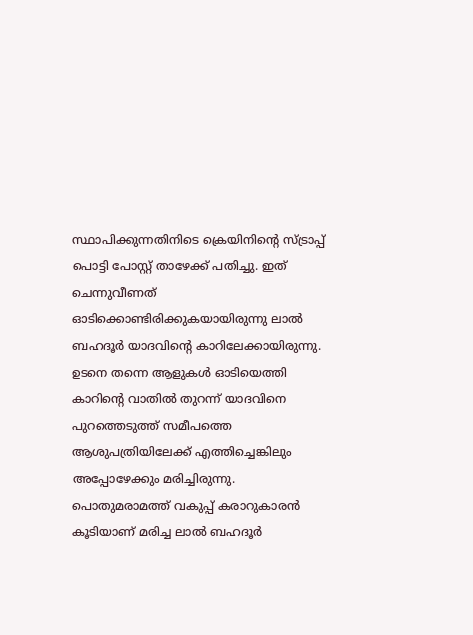സ്ഥാപിക്കുന്നതിനിടെ ക്രെയിനിന്റെ സ്ട്രാപ്പ് പൊട്ടി പോസ്റ്റ് താഴേക്ക് പതിച്ചു. ഇത് ചെന്നുവീണത് ഓടിക്കൊണ്ടിരിക്കുകയായിരുന്നു ലാൽ ബഹദൂർ യാദവിന്റെ കാറിലേക്കായിരുന്നു.
ഉടനെ തന്നെ ആളുകൾ ഓടിയെത്തി കാറിന്റെ വാതിൽ തുറന്ന് യാദവിനെ പുറത്തെടുത്ത് സമീപത്തെ ആശുപത്രിയിലേക്ക് എത്തിച്ചെങ്കിലും അപ്പോഴേക്കും മരിച്ചിരുന്നു. പൊതുമരാമത്ത് വകുപ്പ് കരാറുകാരൻ കൂടിയാണ് മരിച്ച ലാൽ ബഹദൂർ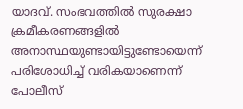യാദവ്. സംഭവത്തിൽ സുരക്ഷാ ക്രമീകരണങ്ങളിൽ അനാസ്ഥയുണ്ടായിട്ടുണ്ടോയെന്ന് പരിശോധിച്ച് വരികയാണെന്ന് പോലീസ്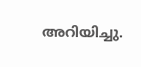അറിയിച്ചു.